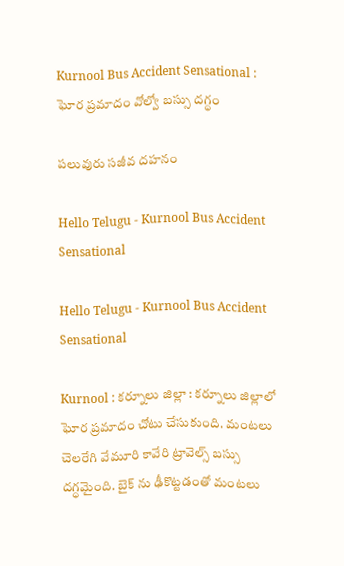Kurnool Bus Accident Sensational : ఘోర ప్రమాదం వోల్వో బ‌స్సు ద‌గ్ధం

ప‌లువురు స‌జీవ ద‌హ‌నం

Hello Telugu - Kurnool Bus Accident Sensational

Hello Telugu - Kurnool Bus Accident Sensational

Kurnool : క‌ర్నూలు జిల్లా : క‌ర్నూలు జిల్లాలో ఘోర ప్ర‌మాదం చోటు చేసుకుంది. మంటలు చెలరేగి వేమూరి కావేరి ట్రావెల్స్ బస్సు దగ్ధమైంది. బైక్ ను ఢీకొట్టడంతో మంట‌లు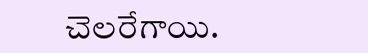చెల‌రేగాయి.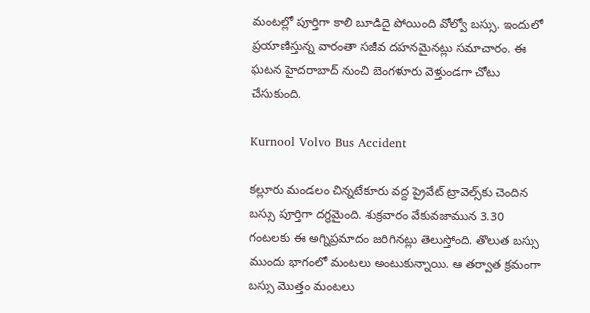మంటల్లో పూర్తిగా కాలి బూడిదై పోయింది వోల్వో బ‌స్సు. ఇందులో ప్ర‌యాణిస్తున్న వారంతా సజీవ ద‌హ‌న‌మైన‌ట్లు స‌మాచారం. ఈ ఘ‌ట‌న హైదరాబాద్ నుంచి బెంగళూరు వెళ్తుండగా చోటు చేసుకుంది.

Kurnool Volvo Bus Accident

కల్లూరు మండలం చిన్నటేకూరు వద్ద ప్రైవేట్‌ ట్రావెల్స్‌కు చెందిన బస్సు పూర్తిగా దగ్ధమైంది. శుక్రవారం వేకువజామున 3.30 గంటలకు ఈ అగ్నిప్రమాదం జరిగినట్లు తెలుస్తోంది. తొలుత బస్సు ముందు భాగంలో మంటలు అంటుకున్నాయి. ఆ తర్వాత క్రమంగా బస్సు మొత్తం మంటలు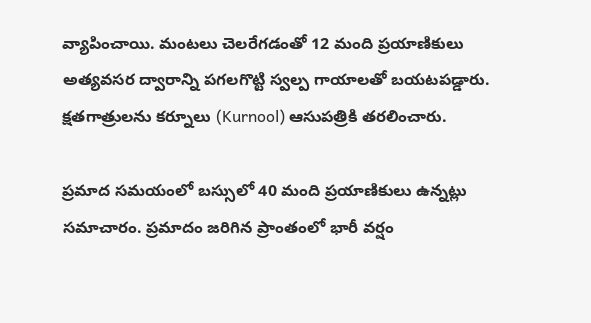వ్యాపించాయి. మంటలు చెలరేగడంతో 12 మంది ప్రయాణికులు అత్యవసర ద్వారాన్ని పగలగొట్టి స్వల్ప గాయాలతో బయటపడ్డారు. క్షతగాత్రులను కర్నూలు (Kurnool) ఆసుపత్రికి తరలించారు.

ప్రమాద సమయంలో బస్సులో 40 మంది ప్రయాణికులు ఉన్నట్లు సమాచారం. ప్రమాదం జరిగిన ప్రాంతంలో భారీ వర్షం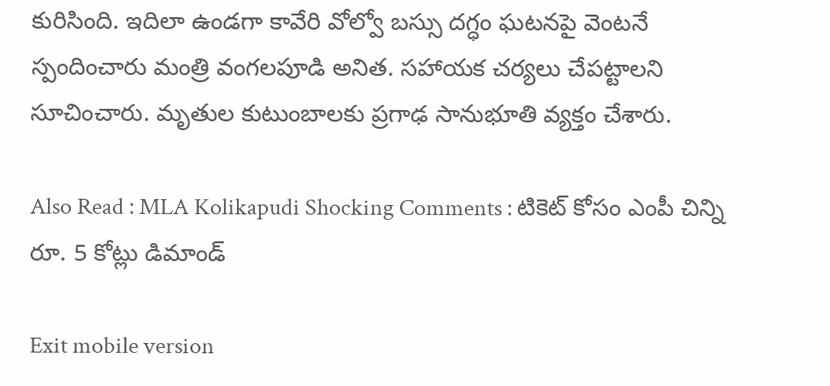కురిసింది. ఇదిలా ఉండ‌గా కావేరి వోల్వో బ‌స్సు ద‌గ్ధం ఘ‌ట‌న‌పై వెంట‌నే స్పందించారు మంత్రి వంగ‌ల‌పూడి అనిత‌. స‌హాయ‌క చ‌ర్య‌లు చేప‌ట్టాల‌ని సూచించారు. మృతుల కుటుంబాల‌కు ప్ర‌గాఢ సానుభూతి వ్య‌క్తం చేశారు.

Also Read : MLA Kolikapudi Shocking Comments : టికెట్ కోసం ఎంపీ చిన్ని రూ. 5 కోట్లు డిమాండ్

Exit mobile version